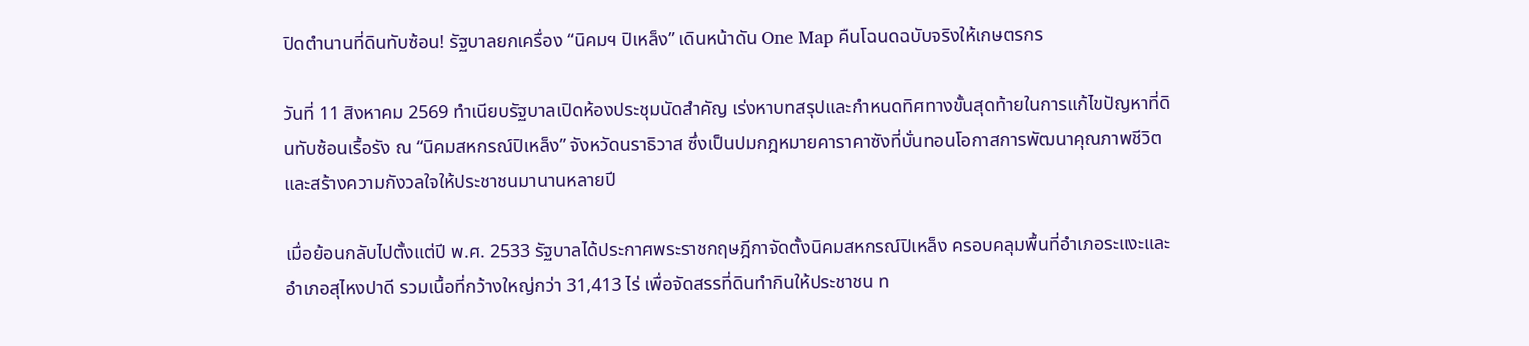ปิดตำนานที่ดินทับซ้อน! รัฐบาลยกเครื่อง “นิคมฯ ปิเหล็ง” เดินหน้าดัน One Map คืนโฉนดฉบับจริงให้เกษตรกร

วันที่ 11 สิงหาคม 2569 ทำเนียบรัฐบาลเปิดห้องประชุมนัดสำคัญ เร่งหาบทสรุปและกำหนดทิศทางขั้นสุดท้ายในการแก้ไขปัญหาที่ดินทับซ้อนเรื้อรัง ณ “นิคมสหกรณ์ปิเหล็ง” จังหวัดนราธิวาส ซึ่งเป็นปมกฎหมายคาราคาซังที่บั่นทอนโอกาสการพัฒนาคุณภาพชีวิตและสร้างความกังวลใจให้ประชาชนมานานหลายปี

เมื่อย้อนกลับไปตั้งแต่ปี พ.ศ. 2533 รัฐบาลได้ประกาศพระราชกฤษฎีกาจัดตั้งนิคมสหกรณ์ปิเหล็ง ครอบคลุมพื้นที่อำเภอระแงะและอำเภอสุไหงปาดี รวมเนื้อที่กว้างใหญ่กว่า 31,413 ไร่ เพื่อจัดสรรที่ดินทำกินให้ประชาชน ท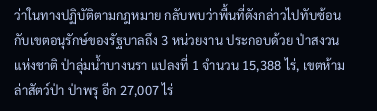ว่าในทางปฏิบัติตามกฎหมาย กลับพบว่าพื้นที่ดังกล่าวไปทับซ้อนกับเขตอนุรักษ์ของรัฐบาลถึง 3 หน่วยงาน ประกอบด้วย ป่าสงวนแห่งชาติ ป่าลุ่มน้ำบางนรา แปลงที่ 1 จำนวน 15,388 ไร่, เขตห้ามล่าสัตว์ป่า ป่าพรุ อีก 27,007 ไร่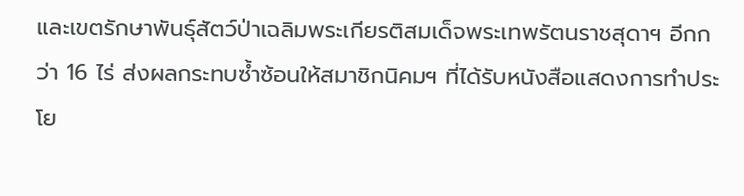และเขตรักษาพันธุ์สัตว์ป่าเฉลิมพระเกียรติสมเด็จพระเทพรัตนราชสุดาฯ อีกกว่า 16 ไร่ ส่งผลกระทบซ้ำซ้อนให้สมาชิกนิคมฯ ที่ได้รับหนังสือแสดงการทำประโย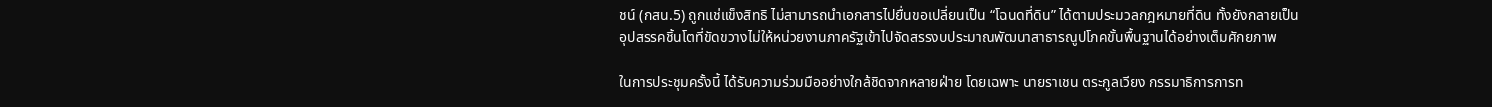ชน์ (กสน.5) ถูกแช่แข็งสิทธิ ไม่สามารถนำเอกสารไปยื่นขอเปลี่ยนเป็น “โฉนดที่ดิน” ได้ตามประมวลกฎหมายที่ดิน ทั้งยังกลายเป็นอุปสรรคชิ้นโตที่ขัดขวางไม่ให้หน่วยงานภาครัฐเข้าไปจัดสรรงบประมาณพัฒนาสาธารณูปโภคขั้นพื้นฐานได้อย่างเต็มศักยภาพ

ในการประชุมครั้งนี้ ได้รับความร่วมมืออย่างใกล้ชิดจากหลายฝ่าย โดยเฉพาะ นายราเชน ตระกูลเวียง กรรมาธิการการท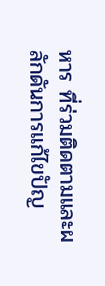หาร ที่ร่วมติดตามและผลักดันการแก้ไขปัญ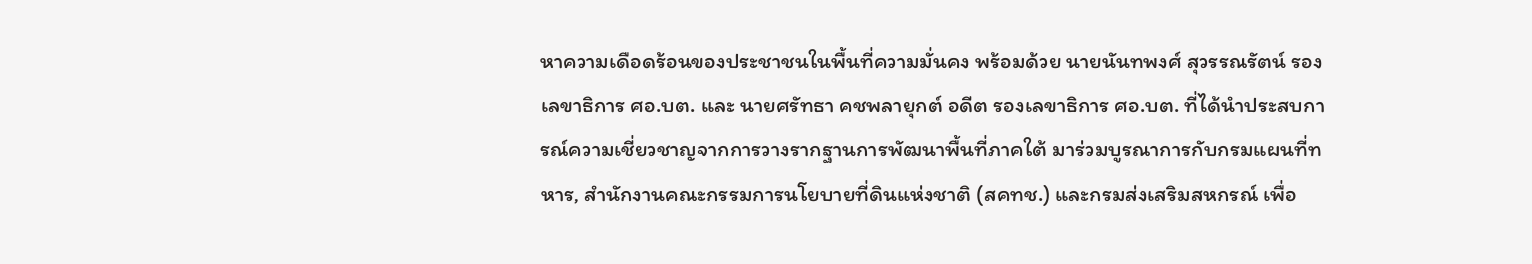หาความเดือดร้อนของประชาชนในพื้นที่ความมั่นคง พร้อมด้วย นายนันทพงศ์ สุวรรณรัตน์ รองเลขาธิการ ศอ.บต. และ นายศรัทธา คชพลายุกต์ อดีต รองเลขาธิการ ศอ.บต. ที่ได้นำประสบการณ์ความเชี่ยวชาญจากการวางรากฐานการพัฒนาพื้นที่ภาคใต้ มาร่วมบูรณาการกับกรมแผนที่ทหาร, สำนักงานคณะกรรมการนโยบายที่ดินแห่งชาติ (สคทช.) และกรมส่งเสริมสหกรณ์ เพื่อ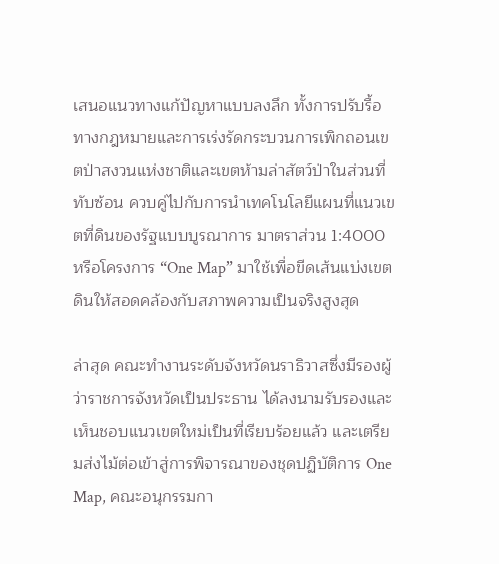เสนอแนวทางแก้ปัญหาแบบลงลึก ทั้งการปรับรื้อทางกฎหมายและการเร่งรัดกระบวนการเพิกถอนเขตป่าสงวนแห่งชาติและเขตห้ามล่าสัตว์ป่าในส่วนที่ทับซ้อน ควบคู่ไปกับการนำเทคโนโลยีแผนที่แนวเขตที่ดินของรัฐแบบบูรณาการ มาตราส่วน 1:4000 หรือโครงการ “One Map” มาใช้เพื่อขีดเส้นแบ่งเขตดินให้สอดคล้องกับสภาพความเป็นจริงสูงสุด

ล่าสุด คณะทำงานระดับจังหวัดนราธิวาสซึ่งมีรองผู้ว่าราชการจังหวัดเป็นประธาน ได้ลงนามรับรองและเห็นชอบแนวเขตใหม่เป็นที่เรียบร้อยแล้ว และเตรียมส่งไม้ต่อเข้าสู่การพิจารณาของชุดปฏิบัติการ One Map, คณะอนุกรรมกา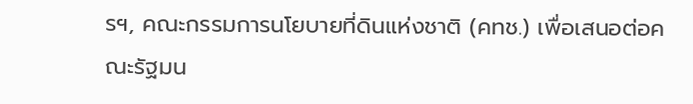รฯ, คณะกรรมการนโยบายที่ดินแห่งชาติ (คทช.) เพื่อเสนอต่อคณะรัฐมน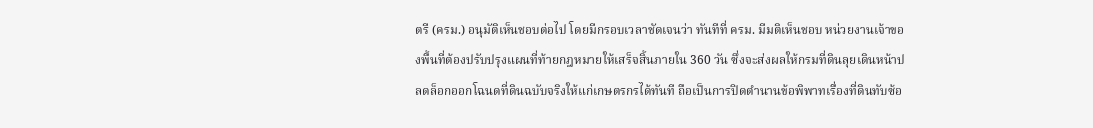ตรี (ครม.) อนุมัติเห็นชอบต่อไป โดยมีกรอบเวลาชัดเจนว่า ทันทีที่ ครม. มีมติเห็นชอบ หน่วยงานเจ้าของพื้นที่ต้องปรับปรุงแผนที่ท้ายกฎหมายให้เสร็จสิ้นภายใน 360 วัน ซึ่งจะส่งผลให้กรมที่ดินลุยเดินหน้าปลดล็อกออกโฉนดที่ดินฉบับจริงให้แก่เกษตรกรได้ทันที ถือเป็นการปิดตำนานข้อพิพาทเรื่องที่ดินทับซ้อ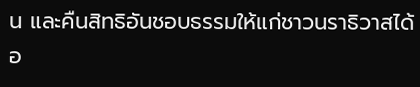น และคืนสิทธิอันชอบธรรมให้แก่ชาวนราธิวาสได้อ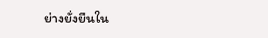ย่างยั่งยืนใน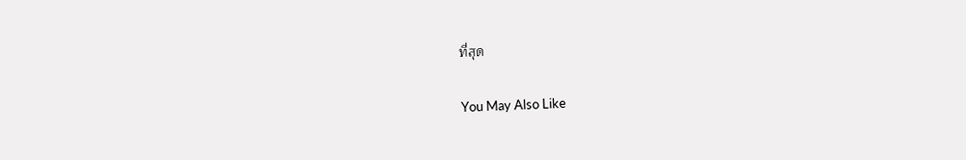ที่สุด

You May Also Like